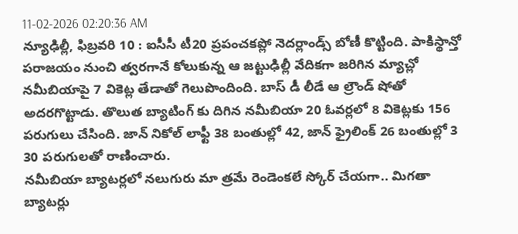11-02-2026 02:20:36 AM
న్యూఢిల్లీ, ఫిబ్రవరి 10 : ఐసీసీ టీ20 ప్రపంచకప్లో నెదర్లాండ్స్ బోణీ కొట్టింది. పాకిస్థాన్తో పరాజయం నుంచి త్వరగానే కోలుకున్న ఆ జట్టుఢిల్లీ వేదికగా జరిగిన మ్యాచ్లో నమీబియాపై 7 వికెట్ల తేడాతో గెలుపొందింది. బాస్ డీ లీడే ఆ ల్రౌండ్ షోతో అదరగొట్టాడు. తొలుత బ్యాటింగ్ కు దిగిన నమీబియా 20 ఓవర్లలో 8 వికెట్లకు 156 పరుగులు చేసింది. జాన్ నికోల్ లాఫ్టీ 38 బంతుల్లో 42, జాన్ ఫ్రైలింక్ 26 బంతుల్లో 3 30 పరుగులతో రాణించారు.
నమీబియా బ్యాటర్లలో నలుగురు మా త్రమే రెండెంకలే స్కోర్ చేయగా.. మిగతా బ్యాటర్లు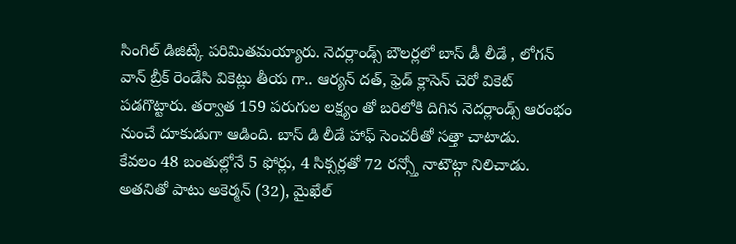సింగిల్ డిజిట్కే పరిమితమయ్యారు. నెదర్లాండ్స్ బౌలర్లలో బాస్ డీ లీడే , లోగన్ వాన్ బ్రీక్ రెండేసి వికెట్లు తీయ గా.. ఆర్యన్ దత్, ఫ్రెడ్ క్లాసెన్ చెరో వికెట్ పడగొట్టారు. తర్వాత 159 పరుగుల లక్ష్యం తో బరిలోకి దిగిన నెదర్లాండ్స్ ఆరంభం నుంచే దూకుడుగా ఆడింది. బాస్ డి లీడే హాఫ్ సెంచరీతో సత్తా చాటాడు.
కేవలం 48 బంతుల్లోనే 5 ఫోర్లు, 4 సిక్సర్లతో 72 రన్స్తో నాటౌట్గా నిలిచాడు. అతనితో పాటు అకెర్మన్ (32), మైఖేల్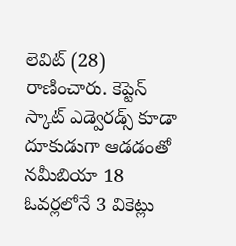లెవిట్ (28) రాణించారు. కెప్టెన్ స్కాట్ ఎడ్వెరడ్స్ కూడా దూకుడుగా ఆడడంతో నమీబియా 18 ఓవర్లలోనే 3 వికెట్లు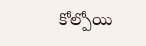కోల్పోయి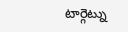టార్గెట్ను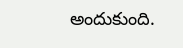అందుకుంది.